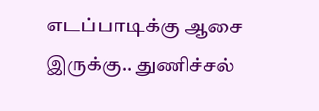எடப்பாடிக்கு ஆசை இருக்கு.. துணிச்சல்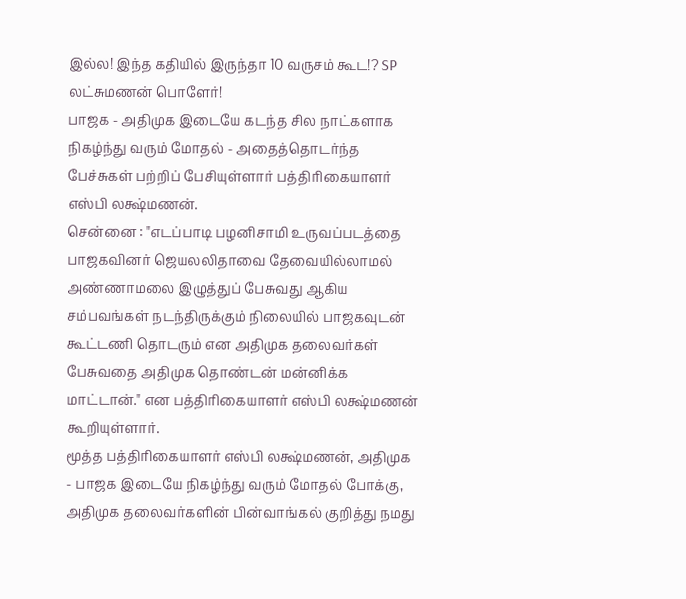இல்ல! இந்த கதியில் இருந்தா 10 வருசம் கூட!? SP லட்சுமணன் பொளேர்!
பாஜக - அதிமுக இடையே கடந்த சில நாட்களாக நிகழ்ந்து வரும் மோதல் - அதைத்தொடர்ந்த பேச்சுகள் பற்றிப் பேசியுள்ளார் பத்திரிகையாளர் எஸ்பி லக்ஷ்மணன்.
சென்னை : "எடப்பாடி பழனிசாமி உருவப்படத்தை பாஜகவினர் ஜெயலலிதாவை தேவையில்லாமல் அண்ணாமலை இழுத்துப் பேசுவது ஆகிய சம்பவங்கள் நடந்திருக்கும் நிலையில் பாஜகவுடன் கூட்டணி தொடரும் என அதிமுக தலைவர்கள் பேசுவதை அதிமுக தொண்டன் மன்னிக்க மாட்டான்." என பத்திரிகையாளர் எஸ்பி லக்ஷ்மணன் கூறியுள்ளார்.
மூத்த பத்திரிகையாளர் எஸ்பி லக்ஷ்மணன், அதிமுக - பாஜக இடையே நிகழ்ந்து வரும் மோதல் போக்கு, அதிமுக தலைவர்களின் பின்வாங்கல் குறித்து நமது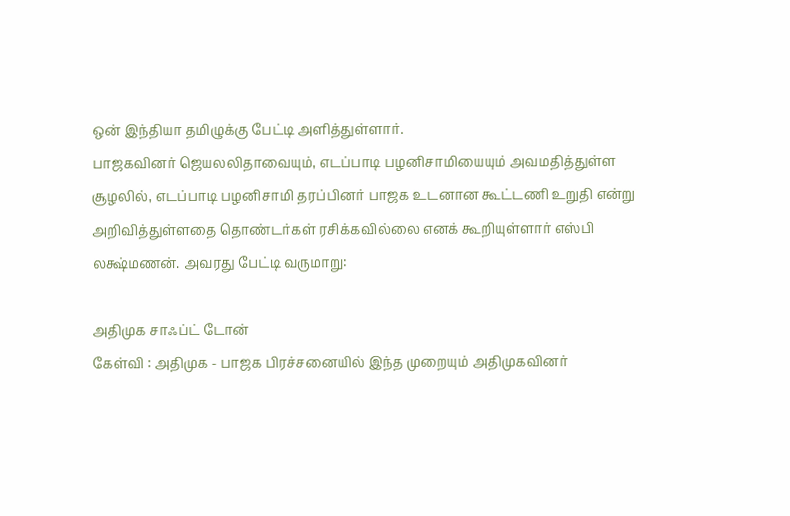ஒன் இந்தியா தமிழுக்கு பேட்டி அளித்துள்ளார்.
பாஜகவினர் ஜெயலலிதாவையும், எடப்பாடி பழனிசாமியையும் அவமதித்துள்ள சூழலில், எடப்பாடி பழனிசாமி தரப்பினர் பாஜக உடனான கூட்டணி உறுதி என்று அறிவித்துள்ளதை தொண்டர்கள் ரசிக்கவில்லை எனக் கூறியுள்ளார் எஸ்பி லக்ஷ்மணன். அவரது பேட்டி வருமாறு:

அதிமுக சாஃப்ட் டோன்
கேள்வி : அதிமுக - பாஜக பிரச்சனையில் இந்த முறையும் அதிமுகவினர்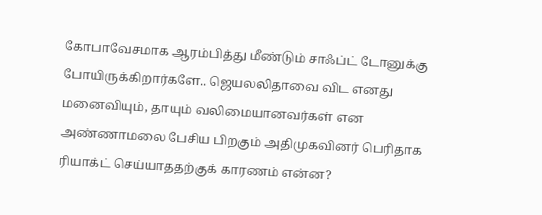கோபாவேசமாக ஆரம்பித்து மீண்டும் சாஃப்ட் டோனுக்கு போயிருக்கிறார்களே.. ஜெயலலிதாவை விட எனது மனைவியும், தாயும் வலிமையானவர்கள் என அண்ணாமலை பேசிய பிறகும் அதிமுகவினர் பெரிதாக ரியாக்ட் செய்யாததற்குக் காரணம் என்ன?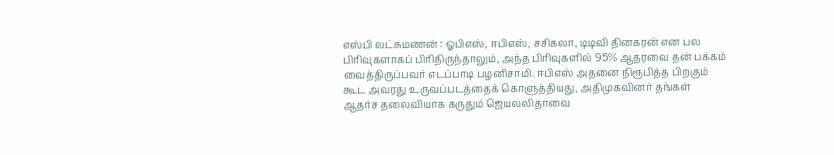எஸ்பி லட்சுமணன் : ஓபிஎஸ், ஈபிஎஸ், சசிகலா, டிடிவி தினகரன் என பல பிரிவுகளாகப் பிரிதிருந்தாலும், அந்த பிரிவுகளில் 95% ஆதரவை தன் பக்கம் வைத்திருப்பவர் எடப்பாடி பழனிசாமி. ஈபிஎஸ் அதனை நிரூபித்த பிறகும் கூட அவரது உருவப்படத்தைக் கொளுத்தியது, அதிமுகவினர் தங்கள் ஆதர்ச தலைவியாக கருதும் ஜெயலலிதாவை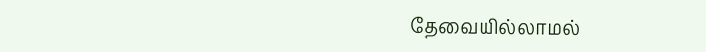தேவையில்லாமல்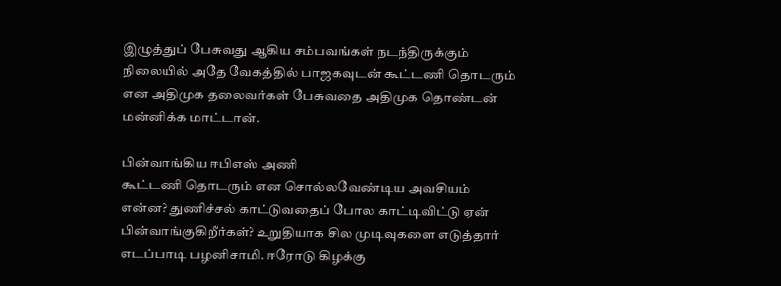இழுத்துப் பேசுவது ஆகிய சம்பவங்கள் நடந்திருக்கும் நிலையில் அதே வேகத்தில் பாஜகவுடன் கூட்டணி தொடரும் என அதிமுக தலைவர்கள் பேசுவதை அதிமுக தொண்டன் மன்னிக்க மாட்டான்.

பின்வாங்கிய ஈபிஎஸ் அணி
கூட்டணி தொடரும் என சொல்லவேண்டிய அவசியம் என்ன? துணிச்சல் காட்டுவதைப் போல காட்டிவிட்டு ஏன் பின்வாங்குகிறீர்கள்? உறுதியாக சில முடிவுகளை எடுத்தார் எடப்பாடி பழனிசாமி. ஈரோடு கிழக்கு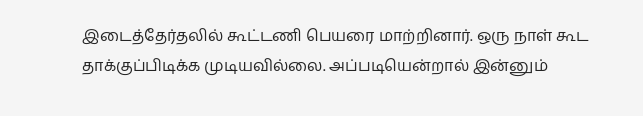இடைத்தேர்தலில் கூட்டணி பெயரை மாற்றினார். ஒரு நாள் கூட தாக்குப்பிடிக்க முடியவில்லை. அப்படியென்றால் இன்னும்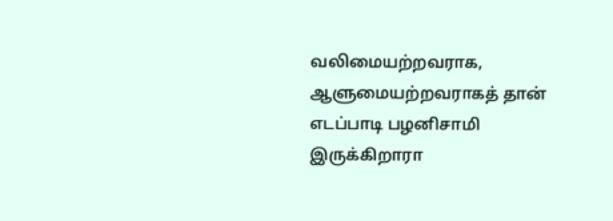வலிமையற்றவராக, ஆளுமையற்றவராகத் தான் எடப்பாடி பழனிசாமி இருக்கிறாரா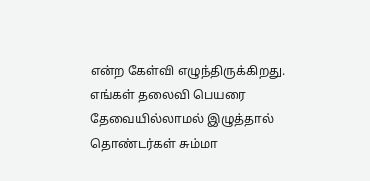என்ற கேள்வி எழுந்திருக்கிறது. எங்கள் தலைவி பெயரை தேவையில்லாமல் இழுத்தால் தொண்டர்கள் சும்மா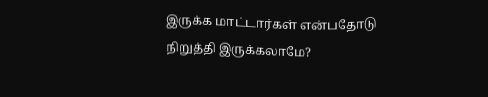இருக்க மாட்டார்கள் என்பதோடு நிறுத்தி இருக்கலாமே?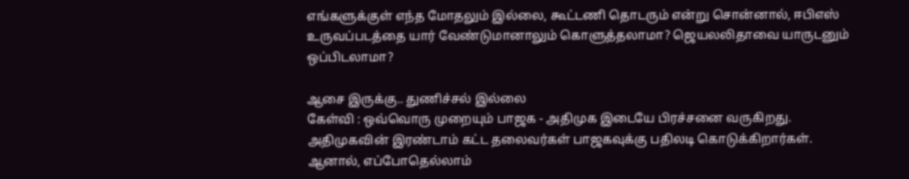எங்களுக்குள் எந்த மோதலும் இல்லை, கூட்டணி தொடரும் என்று சொன்னால், ஈபிஎஸ் உருவப்படத்தை யார் வேண்டுமானாலும் கொளுத்தலாமா? ஜெயலலிதாவை யாருடனும் ஒப்பிடலாமா?

ஆசை இருக்கு.. துணிச்சல் இல்லை
கேள்வி : ஒவ்வொரு முறையும் பாஜக - அதிமுக இடையே பிரச்சனை வருகிறது. அதிமுகவின் இரண்டாம் கட்ட தலைவர்கள் பாஜகவுக்கு பதிலடி கொடுக்கிறார்கள். ஆனால், எப்போதெல்லாம்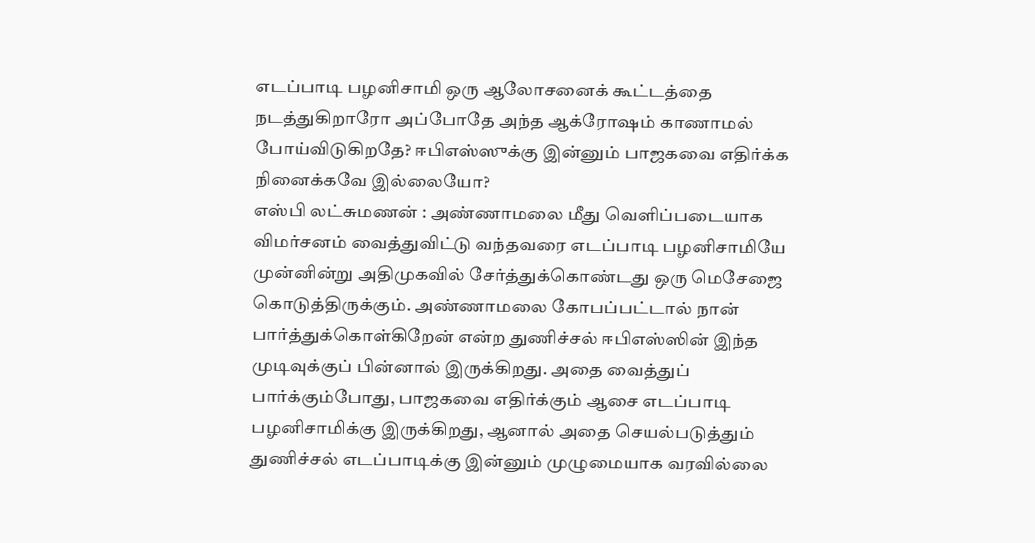எடப்பாடி பழனிசாமி ஒரு ஆலோசனைக் கூட்டத்தை நடத்துகிறாரோ அப்போதே அந்த ஆக்ரோஷம் காணாமல் போய்விடுகிறதே? ஈபிஎஸ்ஸுக்கு இன்னும் பாஜகவை எதிர்க்க நினைக்கவே இல்லையோ?
எஸ்பி லட்சுமணன் : அண்ணாமலை மீது வெளிப்படையாக விமர்சனம் வைத்துவிட்டு வந்தவரை எடப்பாடி பழனிசாமியே முன்னின்று அதிமுகவில் சேர்த்துக்கொண்டது ஒரு மெசேஜை கொடுத்திருக்கும். அண்ணாமலை கோபப்பட்டால் நான் பார்த்துக்கொள்கிறேன் என்ற துணிச்சல் ஈபிஎஸ்ஸின் இந்த முடிவுக்குப் பின்னால் இருக்கிறது. அதை வைத்துப் பார்க்கும்போது, பாஜகவை எதிர்க்கும் ஆசை எடப்பாடி பழனிசாமிக்கு இருக்கிறது, ஆனால் அதை செயல்படுத்தும் துணிச்சல் எடப்பாடிக்கு இன்னும் முழுமையாக வரவில்லை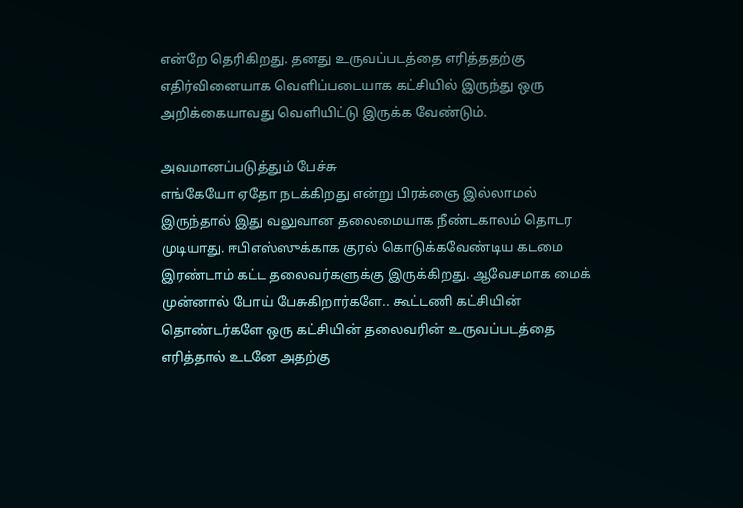என்றே தெரிகிறது. தனது உருவப்படத்தை எரித்ததற்கு எதிர்வினையாக வெளிப்படையாக கட்சியில் இருந்து ஒரு அறிக்கையாவது வெளியிட்டு இருக்க வேண்டும்.

அவமானப்படுத்தும் பேச்சு
எங்கேயோ ஏதோ நடக்கிறது என்று பிரக்ஞை இல்லாமல் இருந்தால் இது வலுவான தலைமையாக நீண்டகாலம் தொடர முடியாது. ஈபிஎஸ்ஸுக்காக குரல் கொடுக்கவேண்டிய கடமை இரண்டாம் கட்ட தலைவர்களுக்கு இருக்கிறது. ஆவேசமாக மைக் முன்னால் போய் பேசுகிறார்களே.. கூட்டணி கட்சியின் தொண்டர்களே ஒரு கட்சியின் தலைவரின் உருவப்படத்தை எரித்தால் உடனே அதற்கு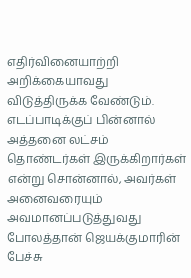எதிர்வினையாற்றி அறிக்கையாவது விடுத்திருக்க வேண்டும். எடப்பாடிக்குப் பின்னால் அத்தனை லட்சம் தொண்டர்கள் இருக்கிறார்கள் என்று சொன்னால், அவர்கள் அனைவரையும் அவமானப்படுத்துவது போலத்தான் ஜெயக்குமாரின் பேச்சு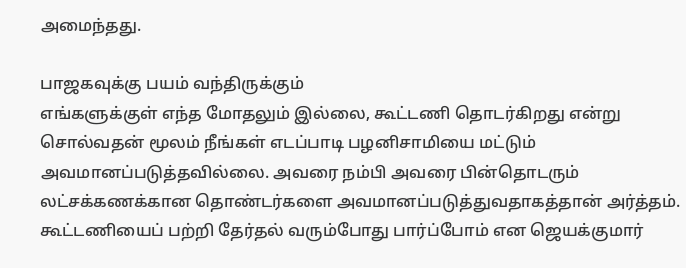அமைந்தது.

பாஜகவுக்கு பயம் வந்திருக்கும்
எங்களுக்குள் எந்த மோதலும் இல்லை, கூட்டணி தொடர்கிறது என்று சொல்வதன் மூலம் நீங்கள் எடப்பாடி பழனிசாமியை மட்டும் அவமானப்படுத்தவில்லை. அவரை நம்பி அவரை பின்தொடரும் லட்சக்கணக்கான தொண்டர்களை அவமானப்படுத்துவதாகத்தான் அர்த்தம். கூட்டணியைப் பற்றி தேர்தல் வரும்போது பார்ப்போம் என ஜெயக்குமார்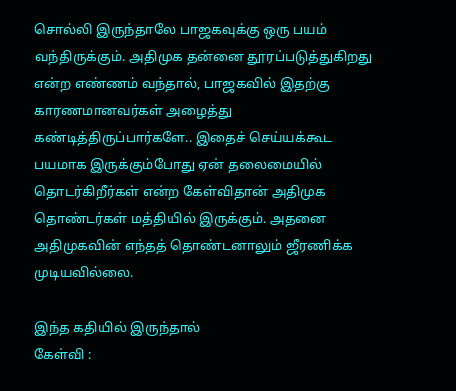சொல்லி இருந்தாலே பாஜகவுக்கு ஒரு பயம் வந்திருக்கும். அதிமுக தன்னை தூரப்படுத்துகிறது என்ற எண்ணம் வந்தால், பாஜகவில் இதற்கு காரணமானவர்கள் அழைத்து கண்டித்திருப்பார்களே.. இதைச் செய்யக்கூட பயமாக இருக்கும்போது ஏன் தலைமையில் தொடர்கிறீர்கள் என்ற கேள்விதான் அதிமுக தொண்டர்கள் மத்தியில் இருக்கும். அதனை அதிமுகவின் எந்தத் தொண்டனாலும் ஜீரணிக்க முடியவில்லை.

இந்த கதியில் இருந்தால்
கேள்வி :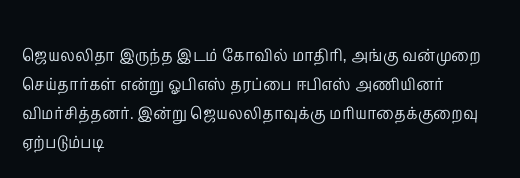ஜெயலலிதா இருந்த இடம் கோவில் மாதிரி, அங்கு வன்முறை செய்தார்கள் என்று ஓபிஎஸ் தரப்பை ஈபிஎஸ் அணியினர் விமர்சித்தனர். இன்று ஜெயலலிதாவுக்கு மரியாதைக்குறைவு ஏற்படும்படி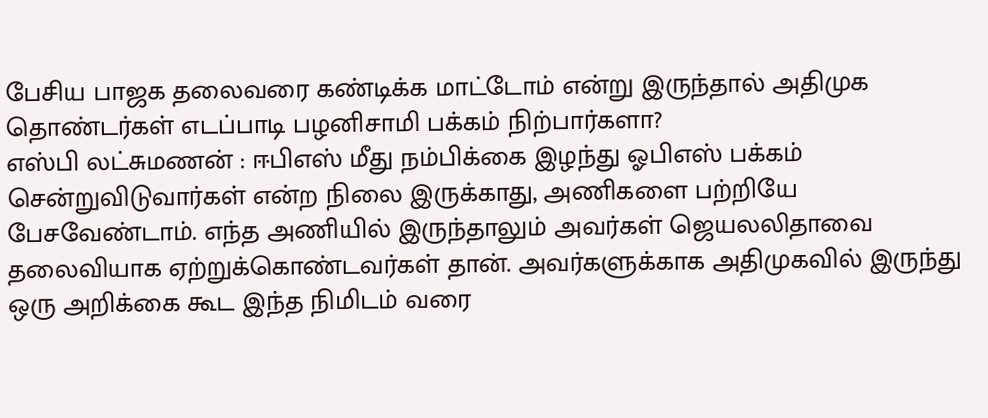பேசிய பாஜக தலைவரை கண்டிக்க மாட்டோம் என்று இருந்தால் அதிமுக தொண்டர்கள் எடப்பாடி பழனிசாமி பக்கம் நிற்பார்களா?
எஸ்பி லட்சுமணன் : ஈபிஎஸ் மீது நம்பிக்கை இழந்து ஓபிஎஸ் பக்கம் சென்றுவிடுவார்கள் என்ற நிலை இருக்காது, அணிகளை பற்றியே பேசவேண்டாம். எந்த அணியில் இருந்தாலும் அவர்கள் ஜெயலலிதாவை தலைவியாக ஏற்றுக்கொண்டவர்கள் தான். அவர்களுக்காக அதிமுகவில் இருந்து ஒரு அறிக்கை கூட இந்த நிமிடம் வரை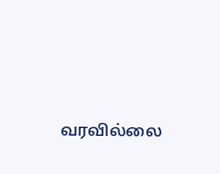வரவில்லை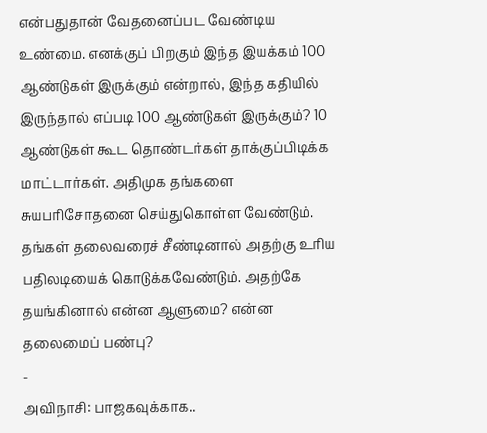என்பதுதான் வேதனைப்பட வேண்டிய உண்மை. எனக்குப் பிறகும் இந்த இயக்கம் 100 ஆண்டுகள் இருக்கும் என்றால், இந்த கதியில் இருந்தால் எப்படி 100 ஆண்டுகள் இருக்கும்? 10 ஆண்டுகள் கூட தொண்டர்கள் தாக்குப்பிடிக்க மாட்டார்கள். அதிமுக தங்களை சுயபரிசோதனை செய்துகொள்ள வேண்டும். தங்கள் தலைவரைச் சீண்டினால் அதற்கு உரிய பதிலடியைக் கொடுக்கவேண்டும். அதற்கே தயங்கினால் என்ன ஆளுமை? என்ன தலைமைப் பண்பு?
-
அவிநாசி: பாஜகவுக்காக..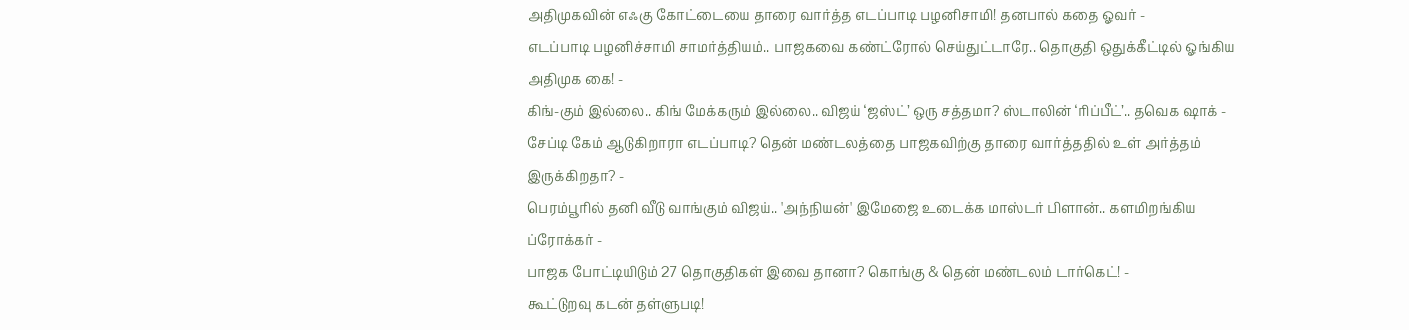அதிமுகவின் எஃகு கோட்டையை தாரை வார்த்த எடப்பாடி பழனிசாமி! தனபால் கதை ஓவர் -
எடப்பாடி பழனிச்சாமி சாமர்த்தியம்.. பாஜகவை கண்ட்ரோல் செய்துட்டாரே.. தொகுதி ஒதுக்கீட்டில் ஓங்கிய அதிமுக கை! -
கிங்-கும் இல்லை.. கிங் மேக்கரும் இல்லை.. விஜய் ‘ஜஸ்ட்’ ஒரு சத்தமா? ஸ்டாலின் ‘ரிப்பீட்’.. தவெக ஷாக் -
சேப்டி கேம் ஆடுகிறாரா எடப்பாடி? தென் மண்டலத்தை பாஜகவிற்கு தாரை வார்த்ததில் உள் அர்த்தம் இருக்கிறதா? -
பெரம்பூரில் தனி வீடு வாங்கும் விஜய்.. 'அந்நியன்' இமேஜை உடைக்க மாஸ்டர் பிளான்.. களமிறங்கிய ப்ரோக்கர் -
பாஜக போட்டியிடும் 27 தொகுதிகள் இவை தானா? கொங்கு & தென் மண்டலம் டார்கெட்! -
கூட்டுறவு கடன் தள்ளுபடி!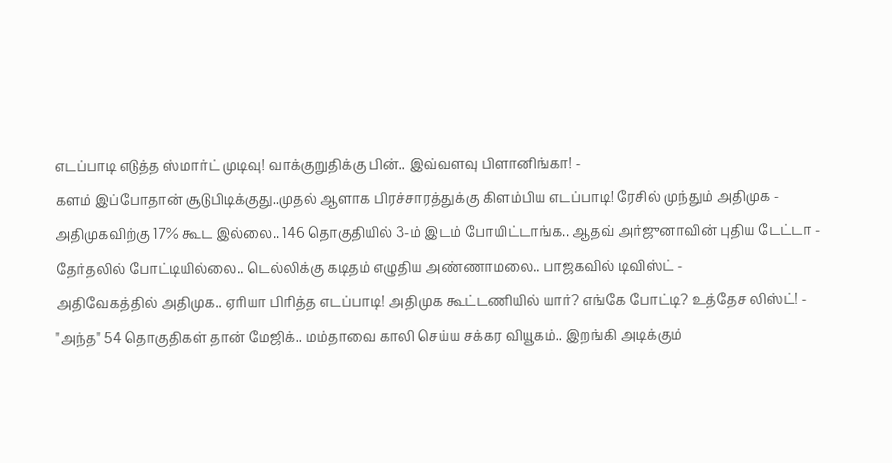எடப்பாடி எடுத்த ஸ்மார்ட் முடிவு! வாக்குறுதிக்கு பின்.. இவ்வளவு பிளானிங்கா! -
களம் இப்போதான் சூடுபிடிக்குது..முதல் ஆளாக பிரச்சாரத்துக்கு கிளம்பிய எடப்பாடி! ரேசில் முந்தும் அதிமுக -
அதிமுகவிற்கு 17% கூட இல்லை.. 146 தொகுதியில் 3-ம் இடம் போயிட்டாங்க.. ஆதவ் அர்ஜுனாவின் புதிய டேட்டா -
தேர்தலில் போட்டியில்லை.. டெல்லிக்கு கடிதம் எழுதிய அண்ணாமலை.. பாஜகவில் டிவிஸ்ட் -
அதிவேகத்தில் அதிமுக.. ஏரியா பிரித்த எடப்பாடி! அதிமுக கூட்டணியில் யார்? எங்கே போட்டி? உத்தேச லிஸ்ட்! -
"அந்த" 54 தொகுதிகள் தான் மேஜிக்.. மம்தாவை காலி செய்ய சக்கர வியூகம்.. இறங்கி அடிக்கும்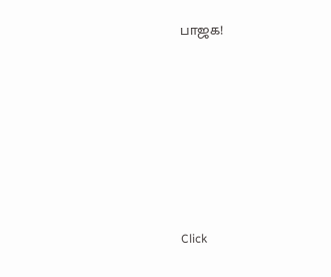பாஜக!











Click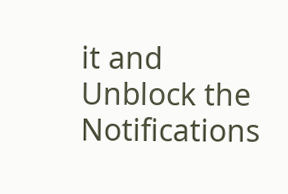it and Unblock the Notifications